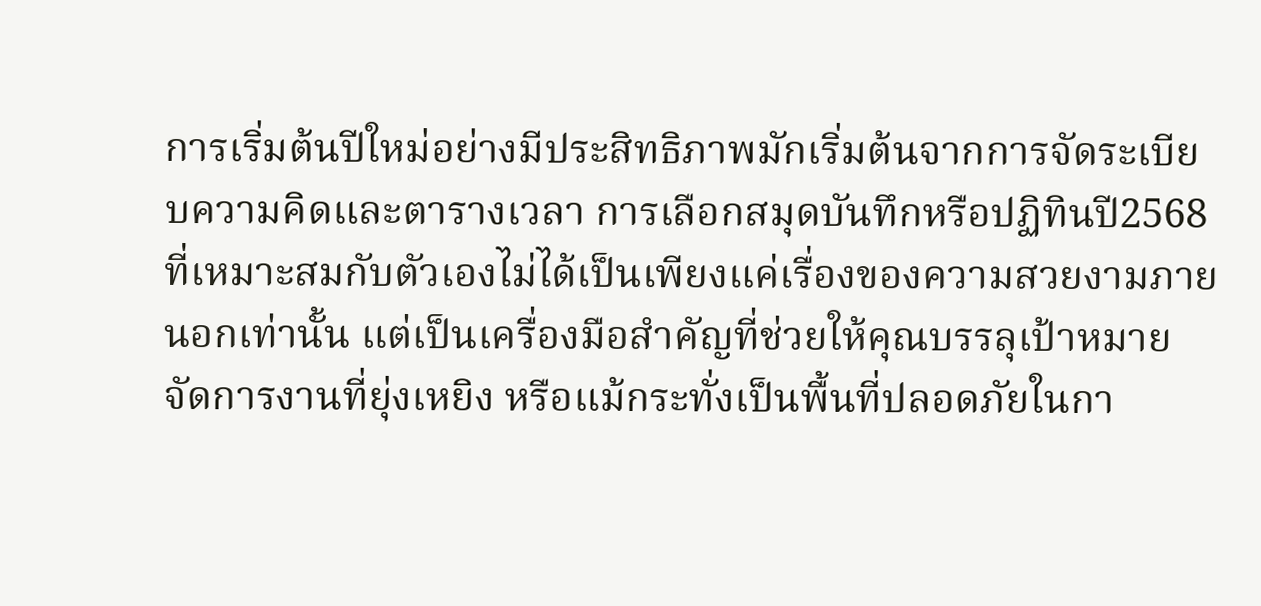การเริ่มต้นปีใหม่อย่างมีประสิทธิภาพมักเริ่มต้นจากการจัดระเบียบความคิดและตารางเวลา การเลือกสมุดบันทึกหรือปฏิทินปี2568 ที่เหมาะสมกับตัวเองไม่ได้เป็นเพียงแค่เรื่องของความสวยงามภายนอกเท่านั้น แต่เป็นเครื่องมือสำคัญที่ช่วยให้คุณบรรลุเป้าหมาย จัดการงานที่ยุ่งเหยิง หรือแม้กระทั่งเป็นพื้นที่ปลอดภัยในกา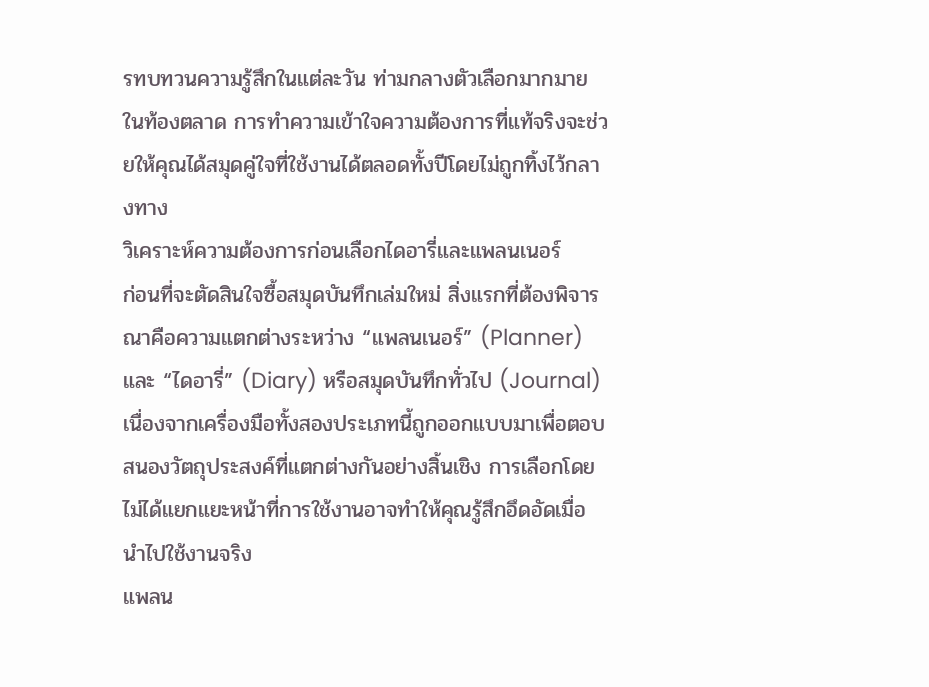รทบทวนความรู้สึกในแต่ละวัน ท่ามกลางตัวเลือกมากมายในท้องตลาด การทำความเข้าใจความต้องการที่แท้จริงจะช่วยให้คุณได้สมุดคู่ใจที่ใช้งานได้ตลอดทั้งปีโดยไม่ถูกทิ้งไว้กลางทาง
วิเคราะห์ความต้องการก่อนเลือกไดอารี่และแพลนเนอร์
ก่อนที่จะตัดสินใจซื้อสมุดบันทึกเล่มใหม่ สิ่งแรกที่ต้องพิจารณาคือความแตกต่างระหว่าง “แพลนเนอร์” (Planner) และ “ไดอารี่” (Diary) หรือสมุดบันทึกทั่วไป (Journal) เนื่องจากเครื่องมือทั้งสองประเภทนี้ถูกออกแบบมาเพื่อตอบสนองวัตถุประสงค์ที่แตกต่างกันอย่างสิ้นเชิง การเลือกโดยไม่ได้แยกแยะหน้าที่การใช้งานอาจทำให้คุณรู้สึกอึดอัดเมื่อนำไปใช้งานจริง
แพลน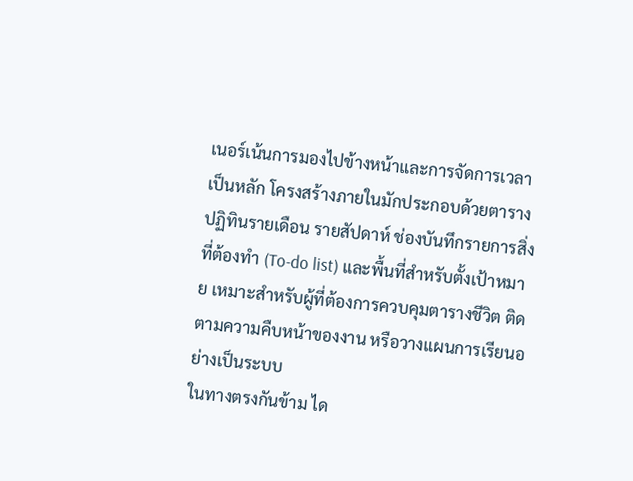เนอร์เน้นการมองไปข้างหน้าและการจัดการเวลาเป็นหลัก โครงสร้างภายในมักประกอบด้วยตารางปฏิทินรายเดือน รายสัปดาห์ ช่องบันทึกรายการสิ่งที่ต้องทำ (To-do list) และพื้นที่สำหรับตั้งเป้าหมาย เหมาะสำหรับผู้ที่ต้องการควบคุมตารางชีวิต ติดตามความคืบหน้าของงาน หรือวางแผนการเรียนอย่างเป็นระบบ
ในทางตรงกันข้าม ได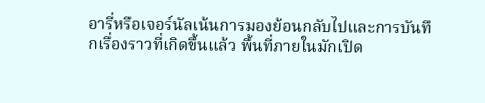อารี่หรือเจอร์นัลเน้นการมองย้อนกลับไปและการบันทึกเรื่องราวที่เกิดขึ้นแล้ว พื้นที่ภายในมักเปิด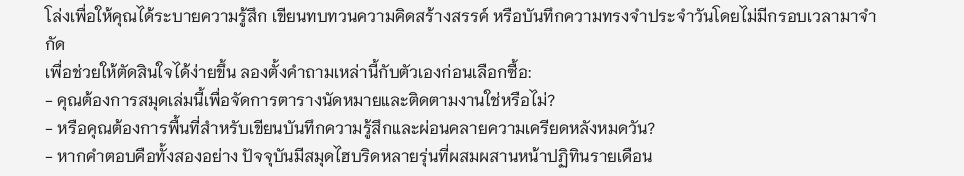โล่งเพื่อให้คุณได้ระบายความรู้สึก เขียนทบทวนความคิดสร้างสรรค์ หรือบันทึกความทรงจำประจำวันโดยไม่มีกรอบเวลามาจำกัด
เพื่อช่วยให้ตัดสินใจได้ง่ายขึ้น ลองตั้งคำถามเหล่านี้กับตัวเองก่อนเลือกซื้อ:
- คุณต้องการสมุดเล่มนี้เพื่อจัดการตารางนัดหมายและติดตามงานใช่หรือไม่?
- หรือคุณต้องการพื้นที่สำหรับเขียนบันทึกความรู้สึกและผ่อนคลายความเครียดหลังหมดวัน?
- หากคำตอบคือทั้งสองอย่าง ปัจจุบันมีสมุดไฮบริดหลายรุ่นที่ผสมผสานหน้าปฏิทินรายเดือน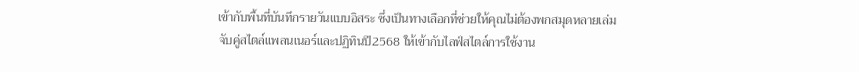เข้ากับพื้นที่บันทึกรายวันแบบอิสระ ซึ่งเป็นทางเลือกที่ช่วยให้คุณไม่ต้องพกสมุดหลายเล่ม
จับคู่สไตล์แพลนเนอร์และปฏิทินปี2568 ให้เข้ากับไลฟ์สไตล์การใช้งาน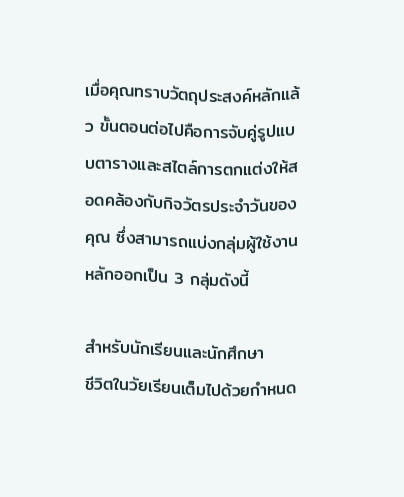เมื่อคุณทราบวัตถุประสงค์หลักแล้ว ขั้นตอนต่อไปคือการจับคู่รูปแบบตารางและสไตล์การตกแต่งให้สอดคล้องกับกิจวัตรประจำวันของคุณ ซึ่งสามารถแบ่งกลุ่มผู้ใช้งานหลักออกเป็น 3 กลุ่มดังนี้

สำหรับนักเรียนและนักศึกษา
ชีวิตในวัยเรียนเต็มไปด้วยกำหนด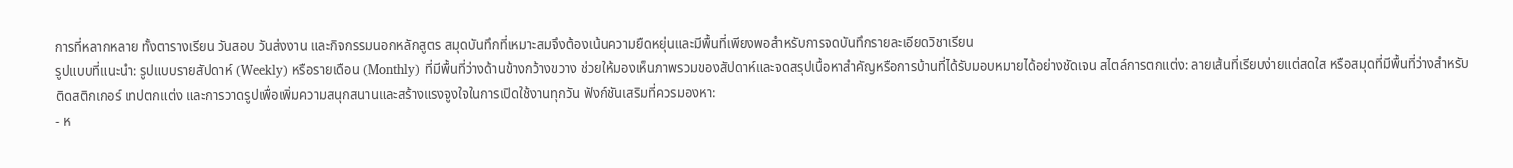การที่หลากหลาย ทั้งตารางเรียน วันสอบ วันส่งงาน และกิจกรรมนอกหลักสูตร สมุดบันทึกที่เหมาะสมจึงต้องเน้นความยืดหยุ่นและมีพื้นที่เพียงพอสำหรับการจดบันทึกรายละเอียดวิชาเรียน
รูปแบบที่แนะนำ: รูปแบบรายสัปดาห์ (Weekly) หรือรายเดือน (Monthly) ที่มีพื้นที่ว่างด้านข้างกว้างขวาง ช่วยให้มองเห็นภาพรวมของสัปดาห์และจดสรุปเนื้อหาสำคัญหรือการบ้านที่ได้รับมอบหมายได้อย่างชัดเจน สไตล์การตกแต่ง: ลายเส้นที่เรียบง่ายแต่สดใส หรือสมุดที่มีพื้นที่ว่างสำหรับติดสติกเกอร์ เทปตกแต่ง และการวาดรูปเพื่อเพิ่มความสนุกสนานและสร้างแรงจูงใจในการเปิดใช้งานทุกวัน ฟังก์ชันเสริมที่ควรมองหา:
- ห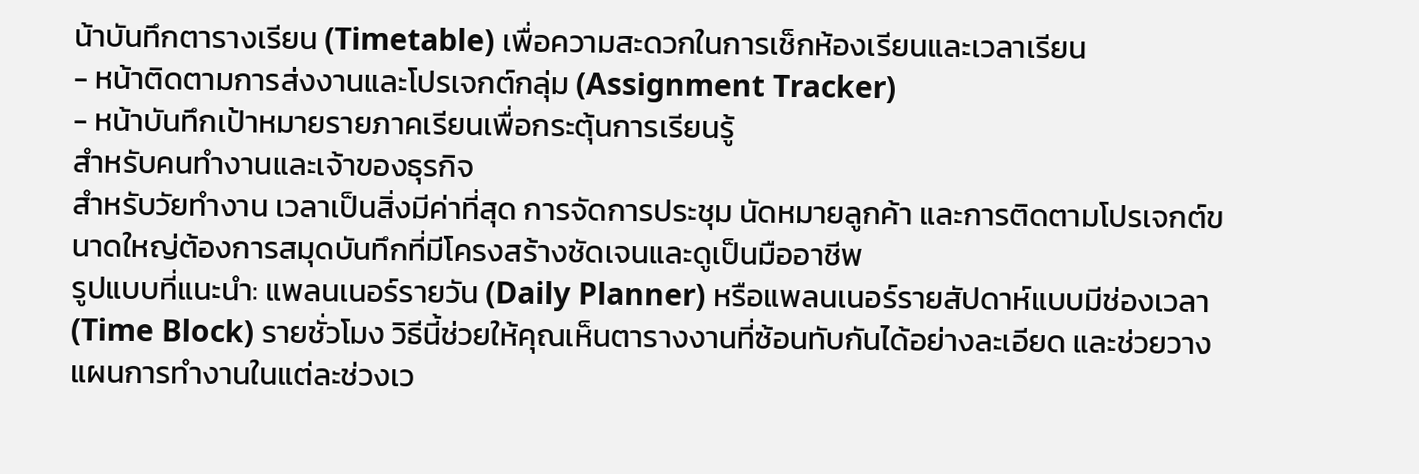น้าบันทึกตารางเรียน (Timetable) เพื่อความสะดวกในการเช็กห้องเรียนและเวลาเรียน
- หน้าติดตามการส่งงานและโปรเจกต์กลุ่ม (Assignment Tracker)
- หน้าบันทึกเป้าหมายรายภาคเรียนเพื่อกระตุ้นการเรียนรู้
สำหรับคนทำงานและเจ้าของธุรกิจ
สำหรับวัยทำงาน เวลาเป็นสิ่งมีค่าที่สุด การจัดการประชุม นัดหมายลูกค้า และการติดตามโปรเจกต์ขนาดใหญ่ต้องการสมุดบันทึกที่มีโครงสร้างชัดเจนและดูเป็นมืออาชีพ
รูปแบบที่แนะนำ: แพลนเนอร์รายวัน (Daily Planner) หรือแพลนเนอร์รายสัปดาห์แบบมีช่องเวลา (Time Block) รายชั่วโมง วิธีนี้ช่วยให้คุณเห็นตารางงานที่ซ้อนทับกันได้อย่างละเอียด และช่วยวางแผนการทำงานในแต่ละช่วงเว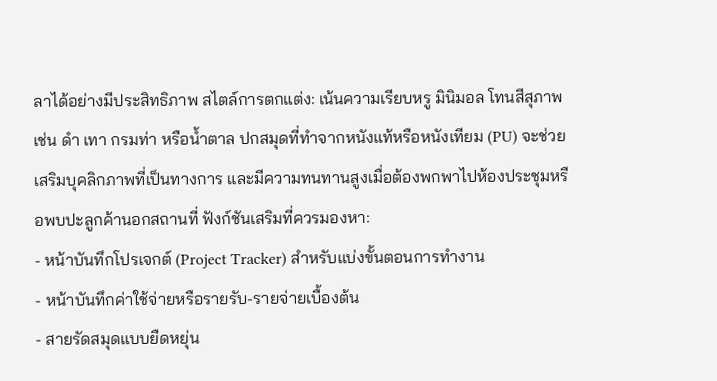ลาได้อย่างมีประสิทธิภาพ สไตล์การตกแต่ง: เน้นความเรียบหรู มินิมอล โทนสีสุภาพ เช่น ดำ เทา กรมท่า หรือน้ำตาล ปกสมุดที่ทำจากหนังแท้หรือหนังเทียม (PU) จะช่วยเสริมบุคลิกภาพที่เป็นทางการ และมีความทนทานสูงเมื่อต้องพกพาไปห้องประชุมหรือพบปะลูกค้านอกสถานที่ ฟังก์ชันเสริมที่ควรมองหา:
- หน้าบันทึกโปรเจกต์ (Project Tracker) สำหรับแบ่งขั้นตอนการทำงาน
- หน้าบันทึกค่าใช้จ่ายหรือรายรับ-รายจ่ายเบื้องต้น
- สายรัดสมุดแบบยืดหยุ่น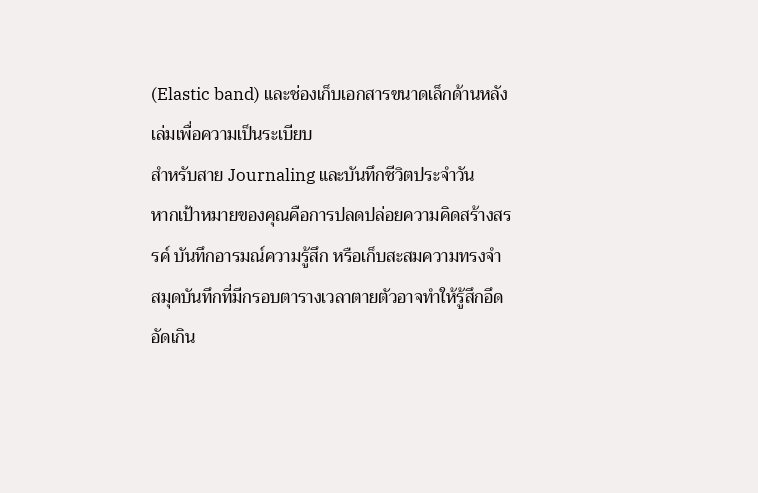(Elastic band) และช่องเก็บเอกสารขนาดเล็กด้านหลังเล่มเพื่อความเป็นระเบียบ
สำหรับสาย Journaling และบันทึกชีวิตประจำวัน
หากเป้าหมายของคุณคือการปลดปล่อยความคิดสร้างสรรค์ บันทึกอารมณ์ความรู้สึก หรือเก็บสะสมความทรงจำ สมุดบันทึกที่มีกรอบตารางเวลาตายตัวอาจทำให้รู้สึกอึดอัดเกิน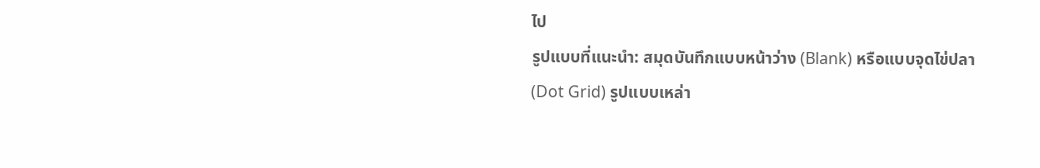ไป
รูปแบบที่แนะนำ: สมุดบันทึกแบบหน้าว่าง (Blank) หรือแบบจุดไข่ปลา (Dot Grid) รูปแบบเหล่า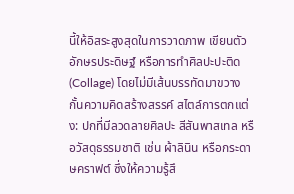นี้ให้อิสระสูงสุดในการวาดภาพ เขียนตัวอักษรประดิษฐ์ หรือการทำศิลปะปะติด (Collage) โดยไม่มีเส้นบรรทัดมาขวางกั้นความคิดสร้างสรรค์ สไตล์การตกแต่ง: ปกที่มีลวดลายศิลปะ สีสันพาสเทล หรือวัสดุธรรมชาติ เช่น ผ้าลินิน หรือกระดาษคราฟต์ ซึ่งให้ความรู้สึ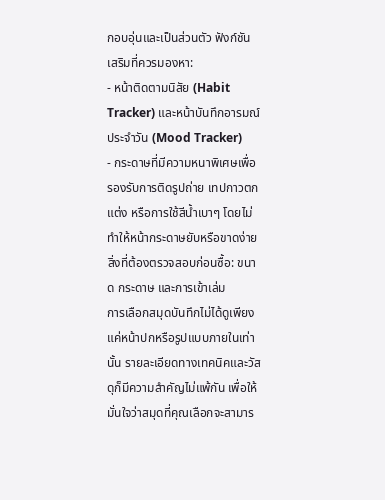กอบอุ่นและเป็นส่วนตัว ฟังก์ชันเสริมที่ควรมองหา:
- หน้าติดตามนิสัย (Habit Tracker) และหน้าบันทึกอารมณ์ประจำวัน (Mood Tracker)
- กระดาษที่มีความหนาพิเศษเพื่อรองรับการติดรูปถ่าย เทปกาวตกแต่ง หรือการใช้สีน้ำเบาๆ โดยไม่ทำให้หน้ากระดาษยับหรือขาดง่าย
สิ่งที่ต้องตรวจสอบก่อนซื้อ: ขนาด กระดาษ และการเข้าเล่ม
การเลือกสมุดบันทึกไม่ได้ดูเพียงแค่หน้าปกหรือรูปแบบภายในเท่านั้น รายละเอียดทางเทคนิคและวัสดุก็มีความสำคัญไม่แพ้กัน เพื่อให้มั่นใจว่าสมุดที่คุณเลือกจะสามาร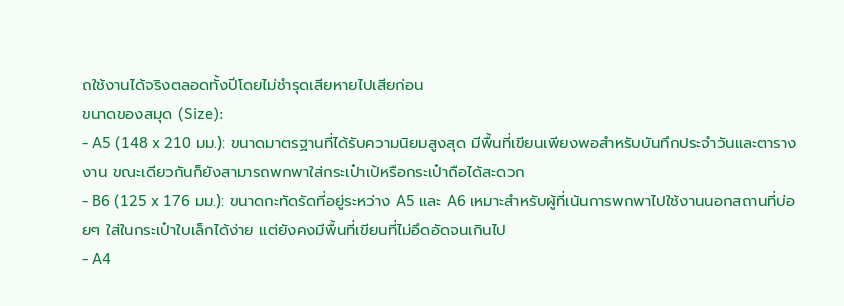ถใช้งานได้จริงตลอดทั้งปีโดยไม่ชำรุดเสียหายไปเสียก่อน
ขนาดของสมุด (Size):
- A5 (148 x 210 มม.): ขนาดมาตรฐานที่ได้รับความนิยมสูงสุด มีพื้นที่เขียนเพียงพอสำหรับบันทึกประจำวันและตารางงาน ขณะเดียวกันก็ยังสามารถพกพาใส่กระเป๋าเป้หรือกระเป๋าถือได้สะดวก
- B6 (125 x 176 มม.): ขนาดกะทัดรัดที่อยู่ระหว่าง A5 และ A6 เหมาะสำหรับผู้ที่เน้นการพกพาไปใช้งานนอกสถานที่บ่อยๆ ใส่ในกระเป๋าใบเล็กได้ง่าย แต่ยังคงมีพื้นที่เขียนที่ไม่อึดอัดจนเกินไป
- A4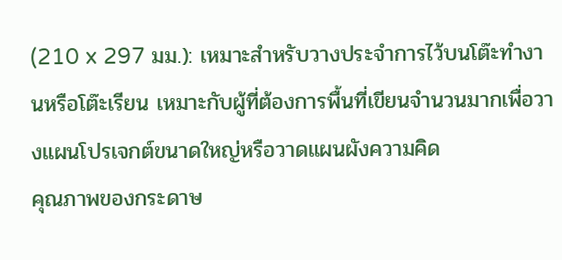(210 x 297 มม.): เหมาะสำหรับวางประจำการไว้บนโต๊ะทำงานหรือโต๊ะเรียน เหมาะกับผู้ที่ต้องการพื้นที่เขียนจำนวนมากเพื่อวางแผนโปรเจกต์ขนาดใหญ่หรือวาดแผนผังความคิด
คุณภาพของกระดาษ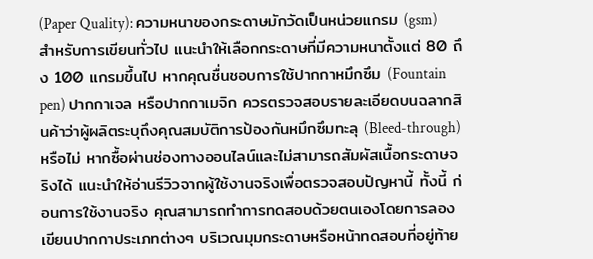(Paper Quality): ความหนาของกระดาษมักวัดเป็นหน่วยแกรม (gsm) สำหรับการเขียนทั่วไป แนะนำให้เลือกกระดาษที่มีความหนาตั้งแต่ 80 ถึง 100 แกรมขึ้นไป หากคุณชื่นชอบการใช้ปากกาหมึกซึม (Fountain pen) ปากกาเจล หรือปากกาเมจิก ควรตรวจสอบรายละเอียดบนฉลากสินค้าว่าผู้ผลิตระบุถึงคุณสมบัติการป้องกันหมึกซึมทะลุ (Bleed-through) หรือไม่ หากซื้อผ่านช่องทางออนไลน์และไม่สามารถสัมผัสเนื้อกระดาษจริงได้ แนะนำให้อ่านรีวิวจากผู้ใช้งานจริงเพื่อตรวจสอบปัญหานี้ ทั้งนี้ ก่อนการใช้งานจริง คุณสามารถทำการทดสอบด้วยตนเองโดยการลองเขียนปากกาประเภทต่างๆ บริเวณมุมกระดาษหรือหน้าทดสอบที่อยู่ท้าย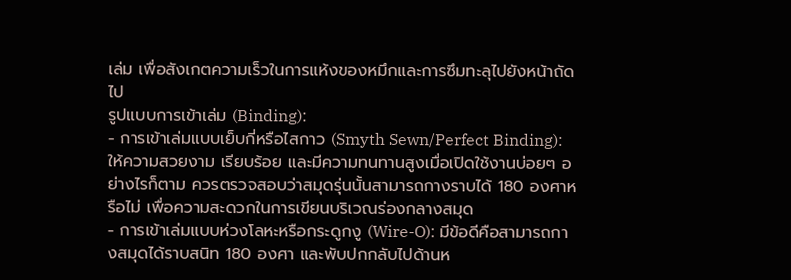เล่ม เพื่อสังเกตความเร็วในการแห้งของหมึกและการซึมทะลุไปยังหน้าถัดไป
รูปแบบการเข้าเล่ม (Binding):
- การเข้าเล่มแบบเย็บกี่หรือไสกาว (Smyth Sewn/Perfect Binding): ให้ความสวยงาม เรียบร้อย และมีความทนทานสูงเมื่อเปิดใช้งานบ่อยๆ อย่างไรก็ตาม ควรตรวจสอบว่าสมุดรุ่นนั้นสามารถกางราบได้ 180 องศาหรือไม่ เพื่อความสะดวกในการเขียนบริเวณร่องกลางสมุด
- การเข้าเล่มแบบห่วงโลหะหรือกระดูกงู (Wire-O): มีข้อดีคือสามารถกางสมุดได้ราบสนิท 180 องศา และพับปกกลับไปด้านห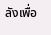ลังเพื่อ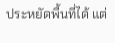ประหยัดพื้นที่ได้ แต่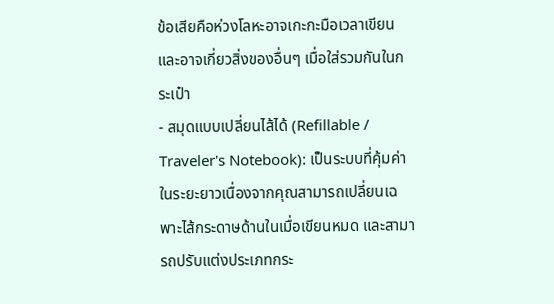ข้อเสียคือห่วงโลหะอาจเกะกะมือเวลาเขียน และอาจเกี่ยวสิ่งของอื่นๆ เมื่อใส่รวมกันในกระเป๋า
- สมุดแบบเปลี่ยนไส้ได้ (Refillable / Traveler's Notebook): เป็นระบบที่คุ้มค่าในระยะยาวเนื่องจากคุณสามารถเปลี่ยนเฉพาะไส้กระดาษด้านในเมื่อเขียนหมด และสามารถปรับแต่งประเภทกระ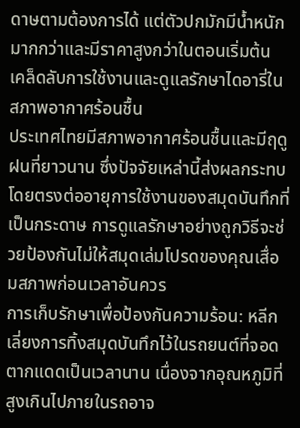ดาษตามต้องการได้ แต่ตัวปกมักมีน้ำหนักมากกว่าและมีราคาสูงกว่าในตอนเริ่มต้น
เคล็ดลับการใช้งานและดูแลรักษาไดอารี่ในสภาพอากาศร้อนชื้น
ประเทศไทยมีสภาพอากาศร้อนชื้นและมีฤดูฝนที่ยาวนาน ซึ่งปัจจัยเหล่านี้ส่งผลกระทบโดยตรงต่ออายุการใช้งานของสมุดบันทึกที่เป็นกระดาษ การดูแลรักษาอย่างถูกวิธีจะช่วยป้องกันไม่ให้สมุดเล่มโปรดของคุณเสื่อมสภาพก่อนเวลาอันควร
การเก็บรักษาเพื่อป้องกันความร้อน: หลีกเลี่ยงการทิ้งสมุดบันทึกไว้ในรถยนต์ที่จอดตากแดดเป็นเวลานาน เนื่องจากอุณหภูมิที่สูงเกินไปภายในรถอาจ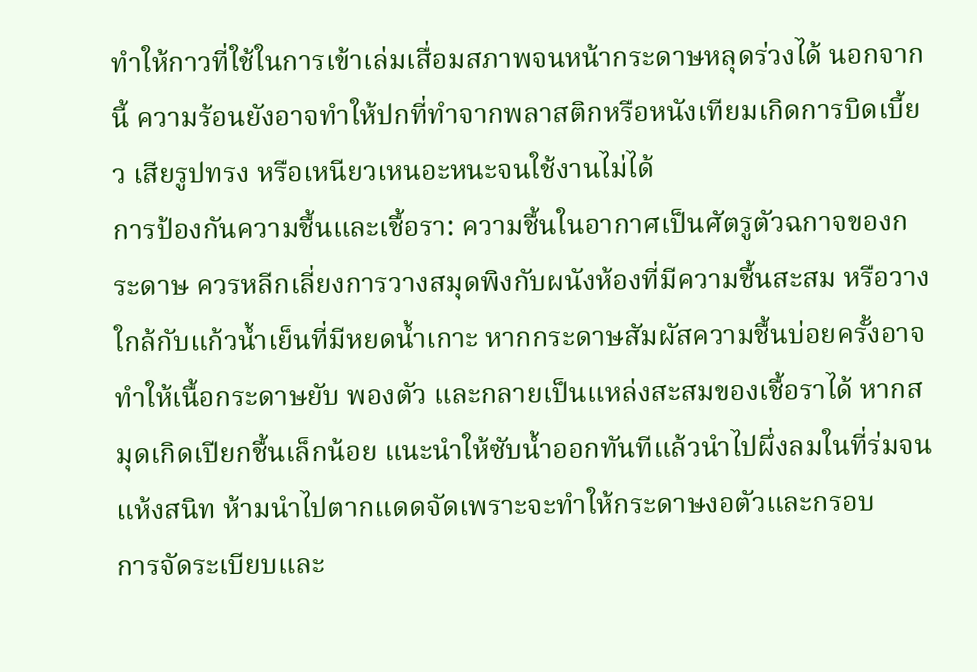ทำให้กาวที่ใช้ในการเข้าเล่มเสื่อมสภาพจนหน้ากระดาษหลุดร่วงได้ นอกจากนี้ ความร้อนยังอาจทำให้ปกที่ทำจากพลาสติกหรือหนังเทียมเกิดการบิดเบี้ยว เสียรูปทรง หรือเหนียวเหนอะหนะจนใช้งานไม่ได้
การป้องกันความชื้นและเชื้อรา: ความชื้นในอากาศเป็นศัตรูตัวฉกาจของกระดาษ ควรหลีกเลี่ยงการวางสมุดพิงกับผนังห้องที่มีความชื้นสะสม หรือวางใกล้กับแก้วน้ำเย็นที่มีหยดน้ำเกาะ หากกระดาษสัมผัสความชื้นบ่อยครั้งอาจทำให้เนื้อกระดาษยับ พองตัว และกลายเป็นแหล่งสะสมของเชื้อราได้ หากสมุดเกิดเปียกชื้นเล็กน้อย แนะนำให้ซับน้ำออกทันทีแล้วนำไปผึ่งลมในที่ร่มจนแห้งสนิท ห้ามนำไปตากแดดจัดเพราะจะทำให้กระดาษงอตัวและกรอบ
การจัดระเบียบและ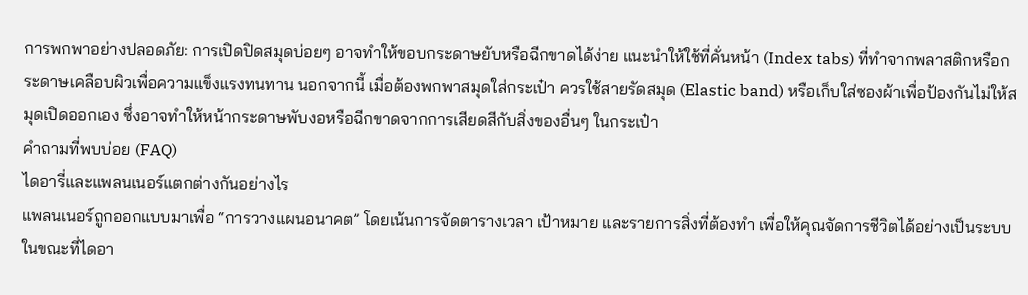การพกพาอย่างปลอดภัย: การเปิดปิดสมุดบ่อยๆ อาจทำให้ขอบกระดาษยับหรือฉีกขาดได้ง่าย แนะนำให้ใช้ที่คั่นหน้า (Index tabs) ที่ทำจากพลาสติกหรือกระดาษเคลือบผิวเพื่อความแข็งแรงทนทาน นอกจากนี้ เมื่อต้องพกพาสมุดใส่กระเป๋า ควรใช้สายรัดสมุด (Elastic band) หรือเก็บใส่ซองผ้าเพื่อป้องกันไม่ให้สมุดเปิดออกเอง ซึ่งอาจทำให้หน้ากระดาษพับงอหรือฉีกขาดจากการเสียดสีกับสิ่งของอื่นๆ ในกระเป๋า
คำถามที่พบบ่อย (FAQ)
ไดอารี่และแพลนเนอร์แตกต่างกันอย่างไร
แพลนเนอร์ถูกออกแบบมาเพื่อ “การวางแผนอนาคต” โดยเน้นการจัดตารางเวลา เป้าหมาย และรายการสิ่งที่ต้องทำ เพื่อให้คุณจัดการชีวิตได้อย่างเป็นระบบ ในขณะที่ไดอา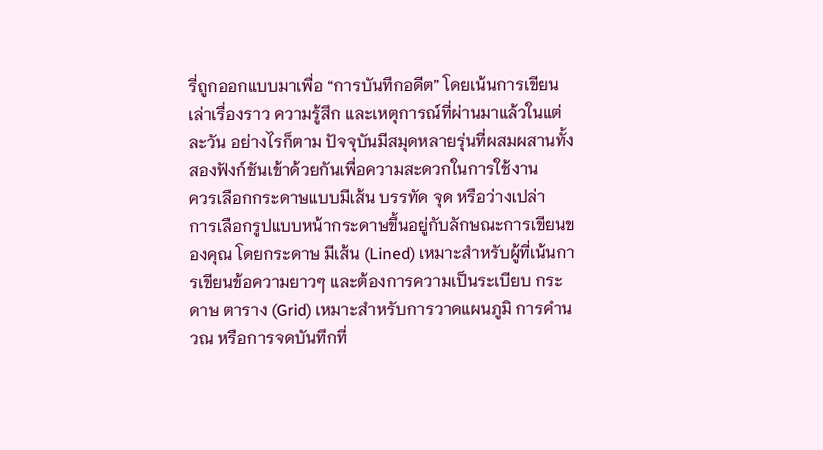รี่ถูกออกแบบมาเพื่อ “การบันทึกอดีต” โดยเน้นการเขียนเล่าเรื่องราว ความรู้สึก และเหตุการณ์ที่ผ่านมาแล้วในแต่ละวัน อย่างไรก็ตาม ปัจจุบันมีสมุดหลายรุ่นที่ผสมผสานทั้งสองฟังก์ชันเข้าด้วยกันเพื่อความสะดวกในการใช้งาน
ควรเลือกกระดาษแบบมีเส้น บรรทัด จุด หรือว่างเปล่า
การเลือกรูปแบบหน้ากระดาษขึ้นอยู่กับลักษณะการเขียนของคุณ โดยกระดาษ มีเส้น (Lined) เหมาะสำหรับผู้ที่เน้นการเขียนข้อความยาวๆ และต้องการความเป็นระเบียบ กระดาษ ตาราง (Grid) เหมาะสำหรับการวาดแผนภูมิ การคำนวณ หรือการจดบันทึกที่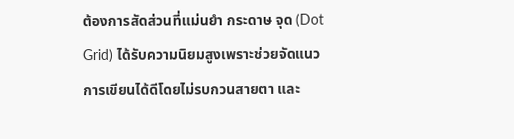ต้องการสัดส่วนที่แม่นยำ กระดาษ จุด (Dot Grid) ได้รับความนิยมสูงเพราะช่วยจัดแนวการเขียนได้ดีโดยไม่รบกวนสายตา และ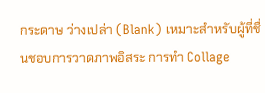กระดาษ ว่างเปล่า (Blank) เหมาะสำหรับผู้ที่ชื่นชอบการวาดภาพอิสระ การทำ Collage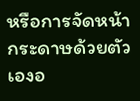หรือการจัดหน้ากระดาษด้วยตัวเองอ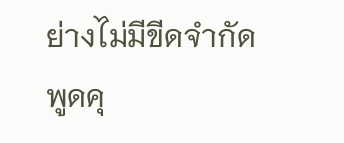ย่างไม่มีขีดจำกัด
พูดคุ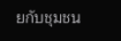ยกับชุมชน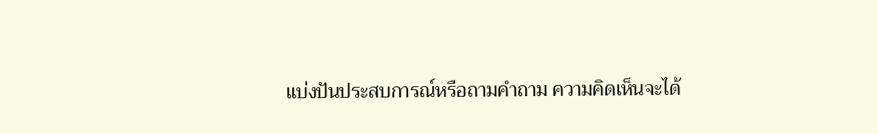แบ่งปันประสบการณ์หรือถามคำถาม ความคิดเห็นจะได้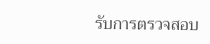รับการตรวจสอบ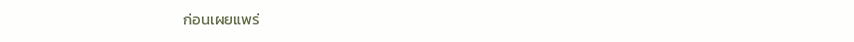ก่อนเผยแพร่